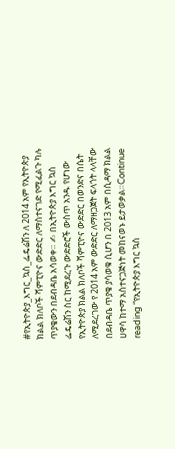#የኢትዮጵያ_እግር_ኳስ_ፌዴሬሽን ለ 2014 አም የኢትዮጵያ ክልል ክለቦች ሻምፒዮና ውድድር ለማስተናገድ የሚፈልጉ ካሉ ጥያቄውን በደብዳቤ አሳወቀ። ✍ በኢትዮጵያ እግር ኳስ ፌዴሬሽን ስር ከሚደረጉ ውድድሮች ውስጥ አንዱ የሆነው የኢትዮጵያ ክልል ክለቦች ሻምፒዮና ውድድር በወንድና በሴት ለሚደረገው የ 2014 አም ውድድር ለማዘጋጀት ፍላጎት ላላቸው በደብዳቤ ጥያቄ ያሳወቁ ሲሆን በ 2013 አም በሲዳማ ክልል ሀዋሳ ከተማ አስተናጋጅነት መከናወኑ ይታወቃል።Continue reading “የኢትዮጵያ እግር ኳስ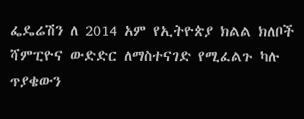ፌዴሬሽን ለ 2014 አም የኢትዮጵያ ክልል ክለቦች ሻምፒዮና ውድድር ለማስተናገድ የሚፈልጉ ካሉ ጥያቄውን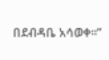በደብዳቤ አሳወቀ።”